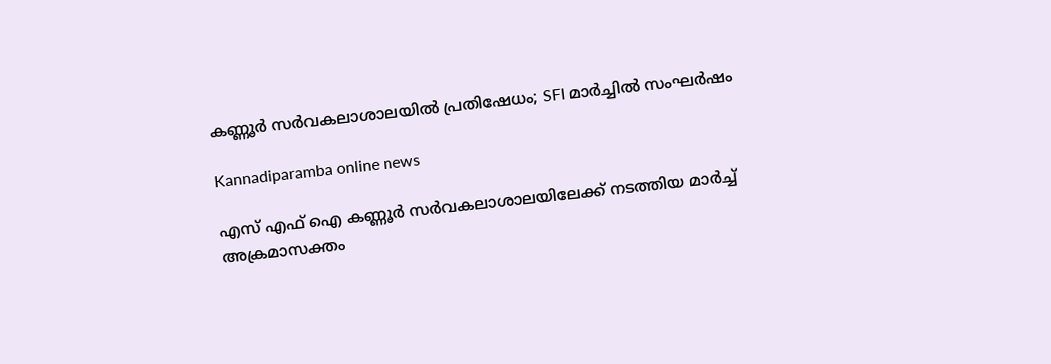കണ്ണൂർ സർവകലാശാലയിൽ പ്രതിഷേധം; SFI മാർച്ചിൽ സംഘർഷം

Kannadiparamba online news

എസ് എഫ് ഐ കണ്ണൂർ സർവകലാശാലയിലേക്ക് നടത്തിയ മാർച്ച് അക്രമാസക്തം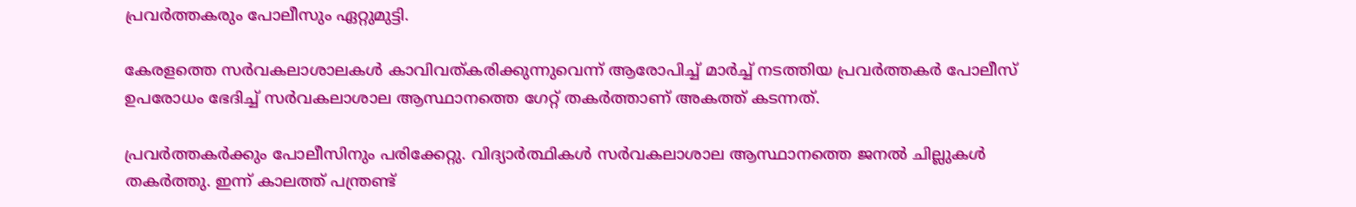പ്രവർത്തകരും പോലീസും ഏറ്റുമുട്ടി.

കേരളത്തെ സർവകലാശാലകൾ കാവിവത്കരിക്കുന്നുവെന്ന് ആരോപിച്ച് മാർച്ച് നടത്തിയ പ്രവർത്തകർ പോലീസ് ഉപരോധം ഭേദിച്ച് സർവകലാശാല ആസ്ഥാനത്തെ ഗേറ്റ് തകർത്താണ് അകത്ത് കടന്നത്.

പ്രവർത്തകർക്കും പോലീസിനും പരിക്കേറ്റു. വിദ്യാർത്ഥികൾ സർവകലാശാല ആസ്ഥാനത്തെ ജനൽ ചില്ലുകൾ തകർത്തു. ഇന്ന് കാലത്ത് പന്ത്രണ്ട്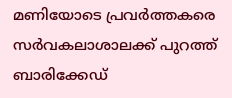മണിയോടെ പ്രവർത്തകരെ സർവകലാശാലക്ക് പുറത്ത് ബാരിക്കേഡ്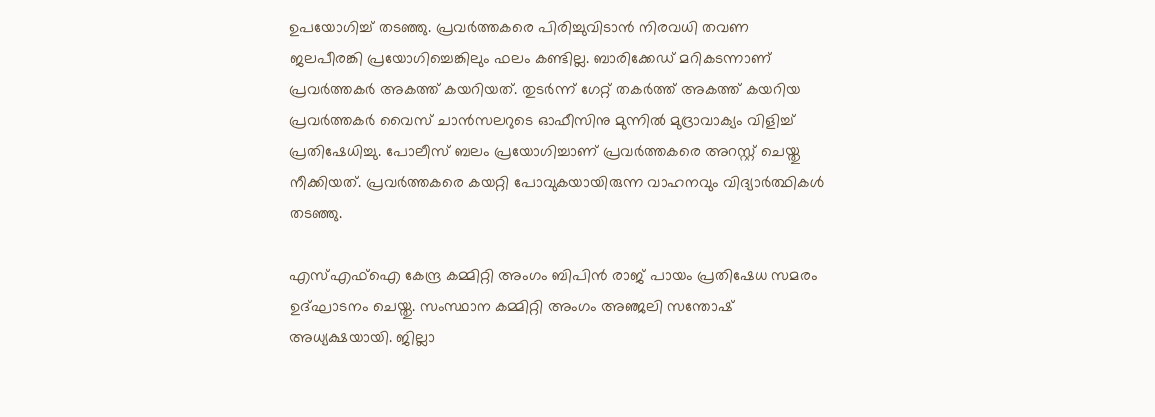ഉപയോഗിച്ച് തടഞ്ഞു. പ്രവർത്തകരെ പിരിച്ചുവിടാൻ നിരവധി തവണ ജലപീരങ്കി പ്രയോഗിച്ചെങ്കിലും ഫലം കണ്ടില്ല. ബാരിക്കേഡ് മറികടന്നാണ് പ്രവർത്തകർ അകത്ത് കയറിയത്. തുടർന്ന് ഗേറ്റ് തകർത്ത് അകത്ത് കയറിയ പ്രവർത്തകർ വൈസ് ചാൻസലറുടെ ഓഫീസിനു മുന്നിൽ മുദ്രാവാക്യം വിളിച്ച് പ്രതിഷേധിച്ചു. പോലീസ് ബലം പ്രയോഗിച്ചാണ് പ്രവർത്തകരെ അറസ്റ്റ് ചെയ്തു നീക്കിയത്. പ്രവർത്തകരെ കയറ്റി പോവുകയായിരുന്ന വാഹനവും വിദ്യാർത്ഥികൾ തടഞ്ഞു.

എസ്എഫ്ഐ കേന്ദ്ര കമ്മിറ്റി അംഗം ബിപിൻ രാജ് പായം പ്രതിഷേധ സമരം ഉദ്ഘാടനം ചെയ്തു. സംസ്ഥാന കമ്മിറ്റി അംഗം അഞ്ജലി സന്തോഷ് അധ്യക്ഷയായി. ജില്ലാ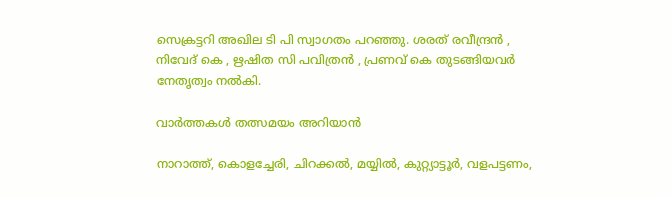സെക്രട്ടറി അഖില ടി പി സ്വാഗതം പറഞ്ഞു. ശരത് രവീന്ദ്രൻ , നിവേദ് കെ , ഋഷിത സി പവിത്രൻ , പ്രണവ് കെ തുടങ്ങിയവർ നേതൃത്വം നൽകി.

വാർത്തകൾ തത്സമയം അറിയാൻ

നാറാത്ത്, കൊളച്ചേരി, ചിറക്കൽ, മയ്യിൽ, കുറ്റ്യാട്ടൂർ, വളപട്ടണം,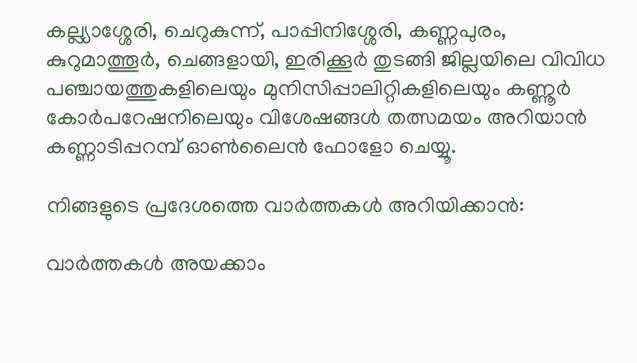കല്ല്യാശ്ശേരി, ചെറുകുന്ന്, പാപ്പിനിശ്ശേരി, കണ്ണപുരം, കുറുമാത്തൂർ, ചെങ്ങളായി, ഇരിക്കൂർ തുടങ്ങി ജില്ലയിലെ വിവിധ പഞ്ചായത്തുകളിലെയും മുനിസിപ്പാലിറ്റികളിലെയും കണ്ണൂർ കോർപറേഷനിലെയും വിശേഷങ്ങൾ തത്സമയം അറിയാൻ കണ്ണാടിപ്പറമ്പ് ഓൺലൈൻ ഫോളോ ചെയ്യൂ.

നിങ്ങളുടെ പ്രദേശത്തെ വാർത്തകൾ അറിയിക്കാൻ:

വാർത്തകൾ അയക്കാം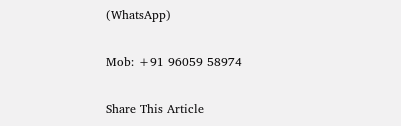(WhatsApp)

Mob: +91 96059 58974

Share This Article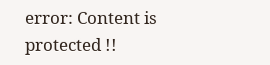error: Content is protected !!